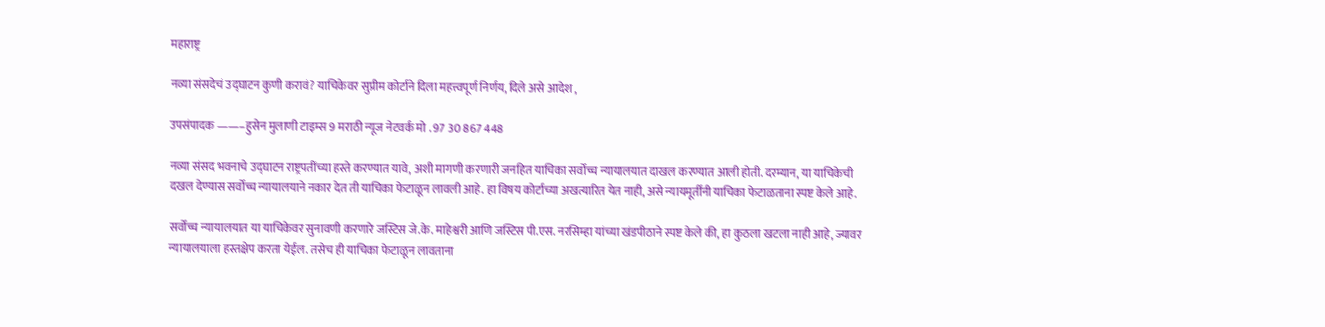महाराष्ट्र

नव्या संसदेचं उद्घाटन कुणी करावं? याचिकेवर सुप्रीम कोर्टाने दिला महत्त्वपूर्ण निर्णय, दिले असे आदेश ,

उपसंपादक ——–हुसेन मुलाणी टाइम्स 9 मराठी न्यूज नेटवर्क मो . 97 30 867 448

नव्या संसद भवनाचे उद्घाटन राष्ट्रपतींच्या हस्ते करण्यात यावे, अशी मागणी करणारी जनहित याचिका सर्वोच्च न्यायालयात दाखल करण्यात आली होती. दरम्यान, या याचिकेची दखल देण्यास सर्वोच्च न्यायालयाने नकार देत ती याचिका फेटाळून लावली आहे. हा विषय कोर्टाच्या अखत्यारित येत नाही, असे न्यायमूर्तींनी याचिका फेटाळताना स्पष्ट केले आहे.

सर्वोच्च न्यायालयात या याचिकेवर सुनावणी करणारे जस्टिस जे.के. माहेश्वरी आणि जस्टिस पी.एस. नरसिम्हा यांच्या खंडपीठाने स्पष्ट केले की, हा कुठला खटला नाही आहे, ज्यावर न्यायालयाला हस्तक्षेप करता येईल. तसेच ही याचिका फेटाळून लावताना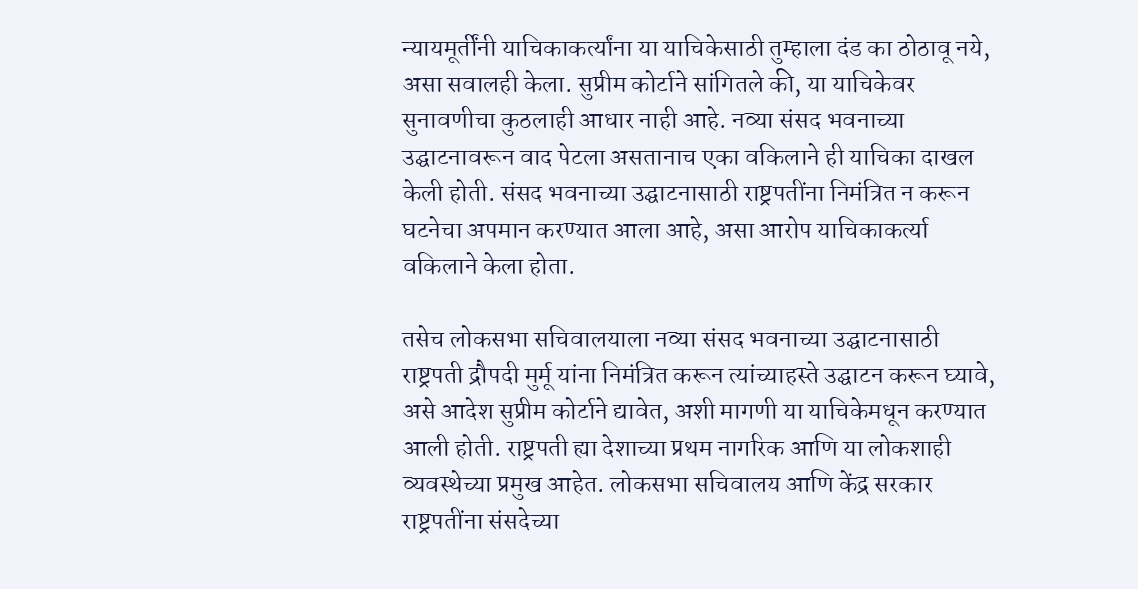न्यायमूर्तींनी याचिकाकर्त्यांना या याचिकेसाठी तुम्हाला दंड का ठोठावू नये, असा सवालही केला. सुप्रीम कोर्टाने सांगितले की, या याचिकेवर सुनावणीचा कुठलाही आधार नाही आहे. नव्या संसद भवनाच्या उद्घाटनावरून वाद पेटला असतानाच एका वकिलाने ही याचिका दाखल केली होती. संसद भवनाच्या उद्घाटनासाठी राष्ट्रपतींना निमंत्रित न करून घटनेचा अपमान करण्यात आला आहे, असा आरोप याचिकाकर्त्या वकिलाने केला होता.

तसेच लोकसभा सचिवालयाला नव्या संसद भवनाच्या उद्घाटनासाठी राष्ट्रपती द्रौपदी मुर्मू यांना निमंत्रित करून त्यांच्याहस्ते उद्घाटन करून घ्यावे, असे आदेश सुप्रीम कोर्टाने द्यावेत, अशी मागणी या याचिकेमधून करण्यात आली होती. राष्ट्रपती ह्या देशाच्या प्रथम नागरिक आणि या लोकशाही व्यवस्थेच्या प्रमुख आहेत. लोकसभा सचिवालय आणि केंद्र सरकार राष्ट्रपतींना संसदेच्या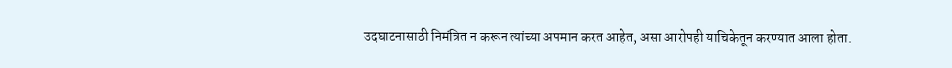उदघाटनासाठी निमंत्रित न करून त्यांच्या अपमान करत आहेत, असा आरोपही याचिकेतून करण्यात आला होता.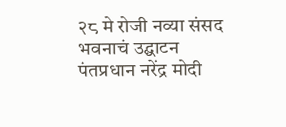२८ मे रोजी नव्या संसद भवनाचं उद्घाटन पंतप्रधान नरेंद्र मोदी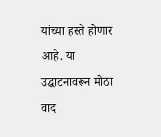यांच्या हस्ते होणार आहे. या उद्घाटनावरून मोठा वाद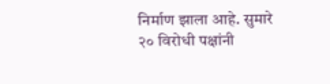निर्माण झाला आहे. सुमारे २० विरोधी पक्षांनी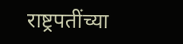राष्ट्रपतींच्या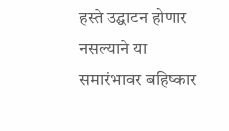हस्ते उद्घाटन होणार नसल्याने या समारंभावर बहिष्कार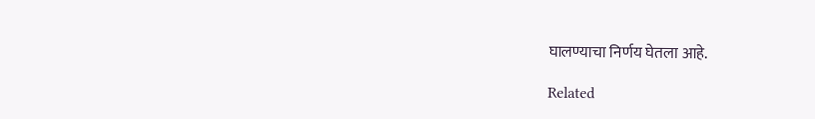घालण्याचा निर्णय घेतला आहे.

Related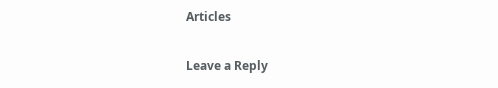Articles

Leave a Reply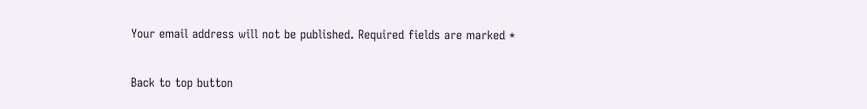Your email address will not be published. Required fields are marked *

Back to top button